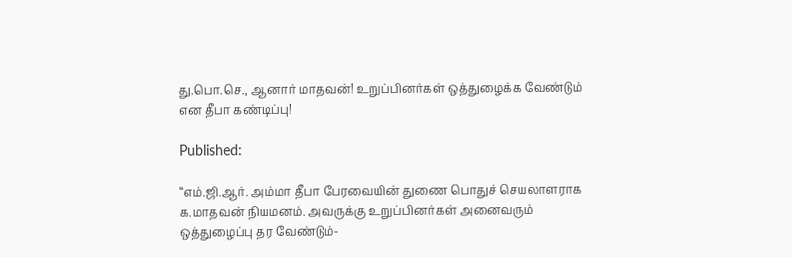து.பொ.செ., ஆனார் மாதவன்! உறுப்பினர்கள் ஒத்துழைக்க வேண்டும் என தீபா கண்டிப்பு!

Published:

“எம்.ஜி.ஆர். அம்மா தீபா பேரவையின் துணை பொதுச் செயலாளராக க.மாதவன் நியமனம். அவருக்கு உறுப்பினர்கள் அனைவரும் ஒத்துழைப்பு தர வேண்டும்-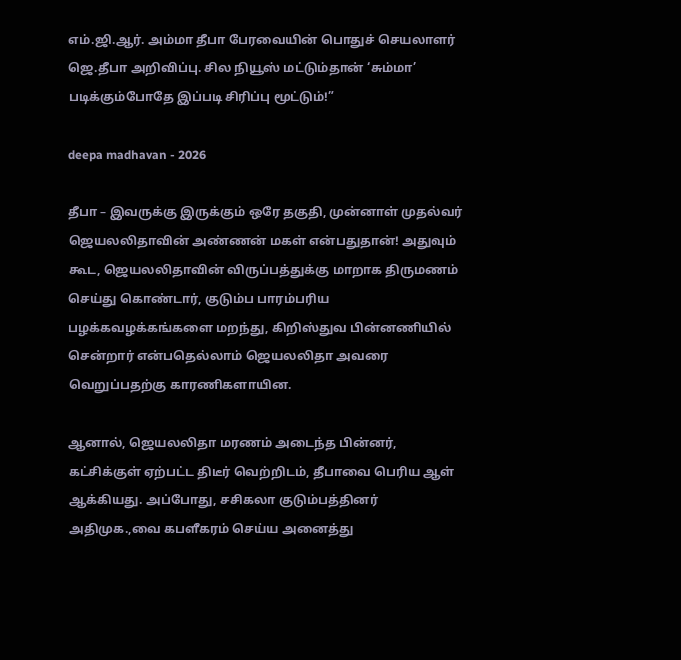எம்.ஜி.ஆர். அம்மா தீபா பேரவையின் பொதுச் செயலாளர் ஜெ.தீபா அறிவிப்பு. சில நியூஸ் மட்டும்தான் ‘சும்மா’ படிக்கும்போதே இப்படி சிரிப்பு மூட்டும்!”

deepa madhavan - 2026

தீபா – இவருக்கு இருக்கும் ஒரே தகுதி, முன்னாள் முதல்வர் ஜெயலலிதாவின் அண்ணன் மகள் என்பதுதான்! அதுவும் கூட, ஜெயலலிதாவின் விருப்பத்துக்கு மாறாக திருமணம் செய்து கொண்டார், குடும்ப பாரம்பரிய பழக்கவழக்கங்களை மறந்து, கிறிஸ்துவ பின்னணியில் சென்றார் என்பதெல்லாம் ஜெயலலிதா அவரை வெறுப்பதற்கு காரணிகளாயின.

ஆனால், ஜெயலலிதா மரணம் அடைந்த பின்னர், கட்சிக்குள் ஏற்பட்ட திடீர் வெற்றிடம், தீபாவை பெரிய ஆள் ஆக்கியது. அப்போது, சசிகலா குடும்பத்தினர் அதிமுக.,வை கபளீகரம் செய்ய அனைத்து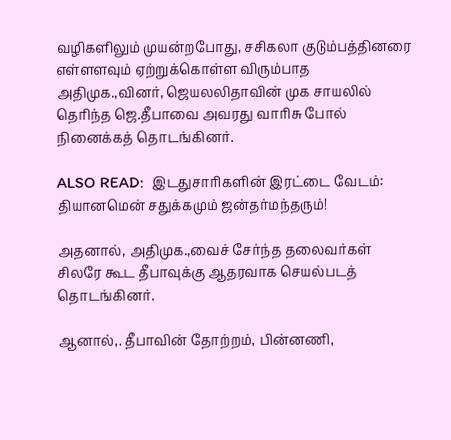வழிகளிலும் முயன்றபோது, சசிகலா குடும்பத்தினரை எள்ளளவும் ஏற்றுக்கொள்ள விரும்பாத அதிமுக.,வினர், ஜெயலலிதாவின் முக சாயலில் தெரிந்த ஜெ.தீபாவை அவரது வாரிசு போல் நினைக்கத் தொடங்கினர்.

ALSO READ:  இடதுசாரிகளின் இரட்டை வேடம்: தியானமென் சதுக்கமும் ஜன்தர்மந்தரும்!

அதனால், அதிமுக.,வைச் சேர்ந்த தலைவர்கள் சிலரே கூட தீபாவுக்கு ஆதரவாக செயல்படத் தொடங்கினர்.

ஆனால்,. தீபாவின் தோற்றம், பின்னணி,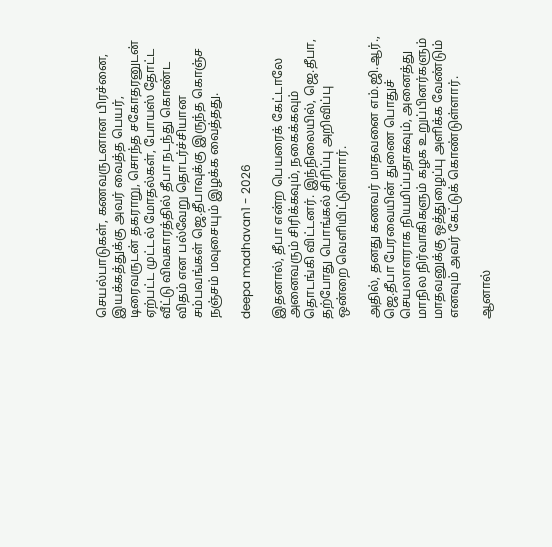செயல்பாடுகள், கணவருடனான பிரச்னை, இயக்கத்துக்கு அவர் வைத்த பெயர், டிரைவருடன் தகராறு, சொந்த சகோதரனுடன் ஏற்பட்ட முட்டல் மோதல்கள், போயஸ் தோட்ட வீட்டு விவகாரத்தில் தீபா நடந்து கொண்ட விதம் என பல்வேறு தொடர்ச்சியான சம்பவங்கள் ஜெ.தீபாவுக்கு இருந்த கொஞ்ச நஞ்சம் மவுசையும் இழக்க வைத்தது.

deepa madhavan1 - 2026

இதனால், தீபா என்ற பெயரைக் கேட்டாலே அனைவரும் சிரிக்கவும், நகைக்கவும் தொடங்கி விட்டனர். இந்நிலையில், ஜெ.தீபா, தற்போது பொங்கல் சிரிப்பு அறிவிப்பு ஒன்றை வெளியிட்டுள்ளார்.

அதில், தனது கணவர் மாதவனை எம்.ஜி.ஆர்., ஜெ.தீபா பேரவையின் துணை பொதுச் செயலாளராக நியமிப்பதாகவும், அனைத்து மாநில நிர்வாகிகளும் கழக உறுப்பினர்களும் மாதவனுக்கு ஒத்துழைப்பு அளிக்க வேண்டும் எனவும் அவர் கேட்டுக் கொண்டுள்ளார்.

ஆனால்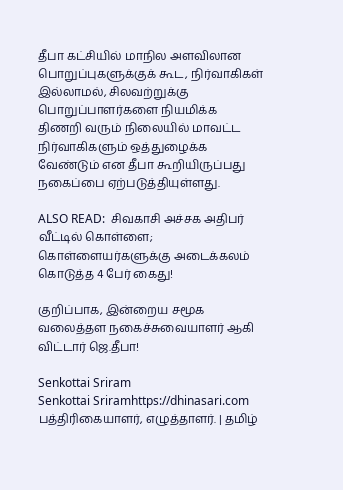தீபா கட்சியில் மாநில அளவிலான பொறுப்புகளுக்குக் கூட, நிர்வாகிகள் இல்லாமல், சிலவற்றுக்கு பொறுப்பாளர்களை நியமிக்க திணறி வரும் நிலையில் மாவட்ட நிர்வாகிகளும் ஒத்துழைக்க வேண்டும் என தீபா கூறியிருப்பது நகைப்பை ஏற்படுத்தியுள்ளது.

ALSO READ:  சிவகாசி அச்சக அதிபர் வீட்டில் கொள்ளை; கொள்ளையர்களுக்கு அடைக்கலம் கொடுத்த 4 பேர் கைது!

குறிப்பாக, இன்றைய சமூக வலைத்தள நகைச்சுவையாளர் ஆகி விட்டார் ஜெ.தீபா!

Senkottai Sriram
Senkottai Sriramhttps://dhinasari.com
பத்திரிகையாளர், எழுத்தாளர். | தமிழ்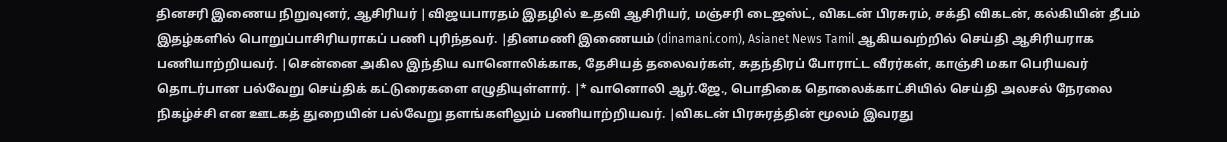தினசரி இணைய நிறுவுனர், ஆசிரியர் |விஜயபாரதம் இதழில் உதவி ஆசிரியர், மஞ்சரி டைஜஸ்ட், விகடன் பிரசுரம், சக்தி விகடன், கல்கியின் தீபம் இதழ்களில் பொறுப்பாசிரியராகப் பணி புரிந்தவர். |தினமணி இணையம் (dinamani.com), Asianet News Tamil ஆகியவற்றில் செய்தி ஆசிரியராக பணியாற்றியவர். |சென்னை அகில இந்திய வானொலிக்காக, தேசியத் தலைவர்கள், சுதந்திரப் போராட்ட வீரர்கள், காஞ்சி மகா பெரியவர் தொடர்பான பல்வேறு செய்திக் கட்டுரைகளை எழுதியுள்ளார். |* வானொலி ஆர்.ஜே., பொதிகை தொலைக்காட்சியில் செய்தி அலசல் நேரலை நிகழ்ச்சி என ஊடகத் துறையின் பல்வேறு தளங்களிலும் பணியாற்றியவர். |விகடன் பிரசுரத்தின் மூலம் இவரது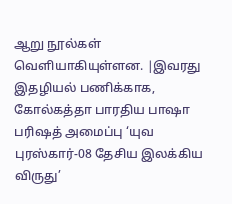ஆறு நூல்கள் வெளியாகியுள்ளன. |இவரது இதழியல் பணிக்காக, கோல்கத்தா பாரதிய பாஷா பரிஷத் அமைப்பு ‘யுவ புரஸ்கார்-08 தேசிய இலக்கிய விருது’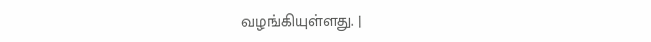வழங்கியுள்ளது. |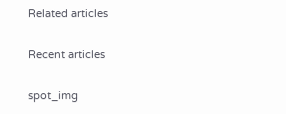Related articles

Recent articles

spot_img